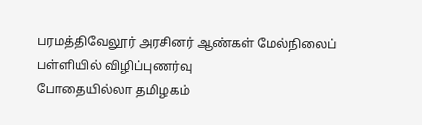பரமத்திவேலூர் அரசினர் ஆண்கள் மேல்நிலைப் பள்ளியில் விழிப்புணர்வு
போதையில்லா தமிழகம்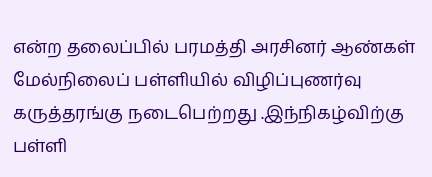என்ற தலைப்பில் பரமத்தி அரசினர் ஆண்கள் மேல்நிலைப் பள்ளியில் விழிப்புணர்வு கருத்தரங்கு நடைபெற்றது .இந்நிகழ்விற்கு பள்ளி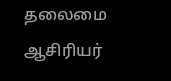தலைமை ஆசிரியர்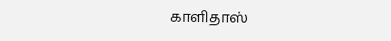காளிதாஸ்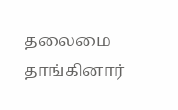தலைமை தாங்கினார்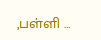,பள்ளி …